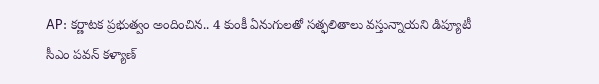AP: కర్ణాటక ప్రభుత్వం అందించిన.. 4 కుంకీ ఏనుగులతో సత్ఫలితాలు వస్తున్నాయని డిప్యూటీ సీఎం పవన్ కళ్యాణ్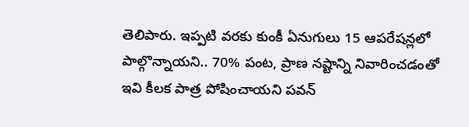తెలిపారు. ఇప్పటి వరకు కుంకీ ఏనుగులు 15 ఆపరేషన్లలో పాల్గొన్నాయని.. 70% పంట, ప్రాణ నష్టాన్ని నివారించడంతో ఇవి కీలక పాత్ర పోషించాయని పవన్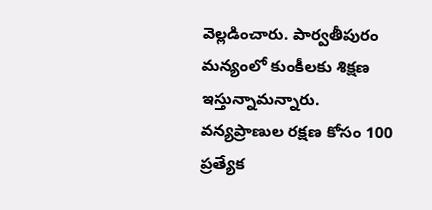వెల్లడించారు. పార్వతీపురం మన్యంలో కుంకీలకు శిక్షణ ఇస్తున్నామన్నారు. వన్యప్రాణుల రక్షణ కోసం 100 ప్రత్యేక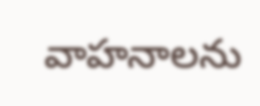వాహనాలను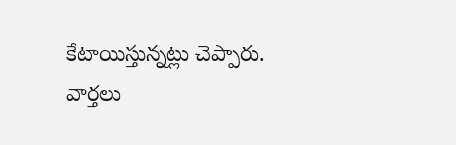కేటాయిస్తున్నట్లు చెప్పారు.
వార్తలు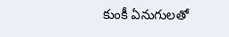కుంకీ ఏనుగులతో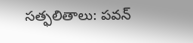సత్ఫలితాలు: పవన్